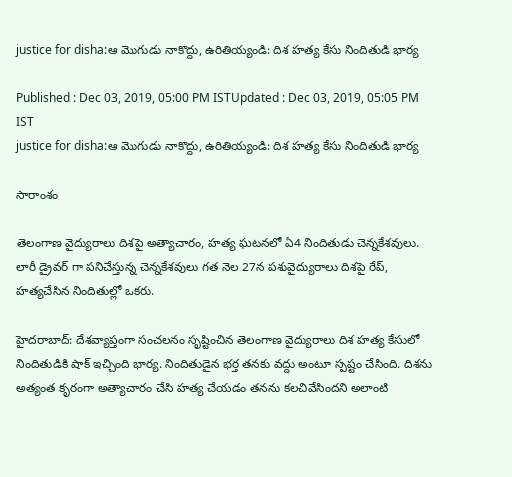justice for disha:ఆ మెుగుడు నాకొద్దు, ఉరితియ్యండి: దిశ హత్య కేసు నిందితుడి భార్య

Published : Dec 03, 2019, 05:00 PM ISTUpdated : Dec 03, 2019, 05:05 PM IST
justice for disha:ఆ మెుగుడు నాకొద్దు, ఉరితియ్యండి: దిశ హత్య కేసు నిందితుడి భార్య

సారాంశం

తెలంగాణ వైద్యురాలు దిశపై అత్యాచారం, హత్య ఘటనలో ఏ4 నిందితుడు చెన్నకేశవులు. లారీ డ్రైవర్ గా పనిచేస్తున్న చెన్నకేశవులు గత నెల 27న పశువైద్యురాలు దిశపై రేప్, హత్యచేసిన నిందితుల్లో ఒకరు.

హైదరాబాద్: దేశవ్యాప్తంగా సంచలనం సృష్టించిన తెలంగాణ వైద్యురాలు దిశ హత్య కేసులో నిందితుడికి షాక్ ఇచ్చింది భార్య. నిందితుడైన భర్త తనకు వద్దు అంటూ స్పష్టం చేసింది. దిశను అత్యంత కృరంగా అత్యాచారం చేసి హత్య చేయడం తనను కలచివేసిందని అలాంటి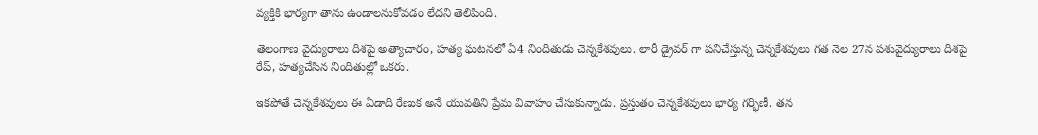వ్యక్తికి భార్యగా తాను ఉండాలనుకోవడం లేదని తెలిపింది.

తెలంగాణ వైద్యురాలు దిశపై అత్యాచారం, హత్య ఘటనలో ఏ4 నిందితుడు చెన్నకేశవులు. లారీ డ్రైవర్ గా పనిచేస్తున్న చెన్నకేశవులు గత నెల 27న పశువైద్యురాలు దిశపై రేప్, హత్యచేసిన నిందితుల్లో ఒకరు.

ఇకపోతే చెన్నకేశవులు ఈ ఏడాది రేణుక అనే యువతిని ప్రేమ వివాహం చేసుకున్నాడు. ప్రస్తుతం చెన్నకేశవులు భార్య గర్భిణీ. తన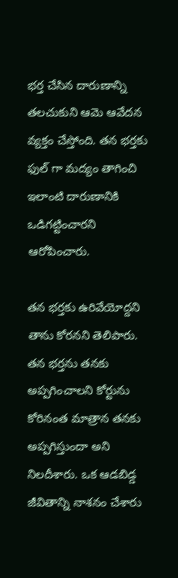భర్త చేసిన దారుణాన్ని తలచుకుని ఆమె ఆవేదన వ్యక్తం చేస్తోంది. తన భర్తకు ఫుల్ గా మద్యం తాగించి ఇలాంటి దారుణానికి ఒడిగట్టించారని ఆరోపించారు.

తన భర్తకు ఉరివేయోద్దని తాను కోరనని తెలిపారు. తన భర్తను తనకు అప్పగించాలని కోర్టును కోరినంత మాత్రాన తనకు అప్పగిస్తుందా అని నిలదీశారు. ఒక ఆడబిడ్డ జీవితాన్ని నాశనం చేశారు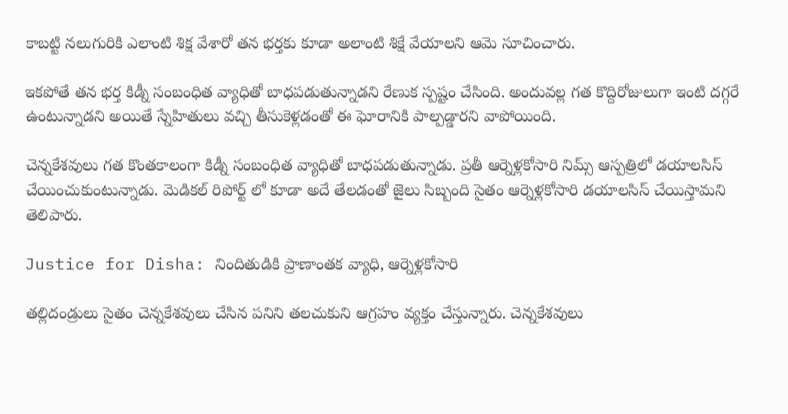కాబట్టి నలుగురికి ఎలాంటి శిక్ష వేశారో తన భర్తకు కూడా అలాంటి శిక్షే వేయాలని ఆమె సూచించారు.

ఇకపోతే తన భర్త కిడ్నీ సంబంధిత వ్యాధితో బాధపడుతున్నాడని రేణుక స్పష్టం చేసింది. అందువల్ల గత కొద్దిరోజులుగా ఇంటి దగ్గరే ఉంటున్నాడని అయితే స్నేహితులు వచ్చి తీసుకెళ్లడంతో ఈ ఘోరానికి పాల్పడ్డారని వాపోయింది.

చెన్నకేశవులు గత కొంతకాలంగా కిడ్నీ సంబంధిత వ్యాధితో బాధపడుతున్నాడు. ప్రతీ ఆర్నెళ్లకోసారి నిమ్స్ ఆస్పత్రిలో డయాలసిస్ చేయించుకుంటున్నాడు. మెడికల్ రిపోర్ట్ లో కూడా అదే తేలడంతో జైలు సిబ్బంది సైతం ఆర్నెళ్లకోసారి డయాలసిస్ చేయిస్తామని తెలిపారు.

Justice for Disha: నిందితుడికి ప్రాణాంతక వ్యాధి, ఆర్నెళ్లకోసారి

తల్లిదండ్రులు సైతం చెన్నకేశవులు చేసిన పనిని తలచుకుని ఆగ్రహం వ్యక్తం చేస్తున్నారు. చెన్నకేశవులు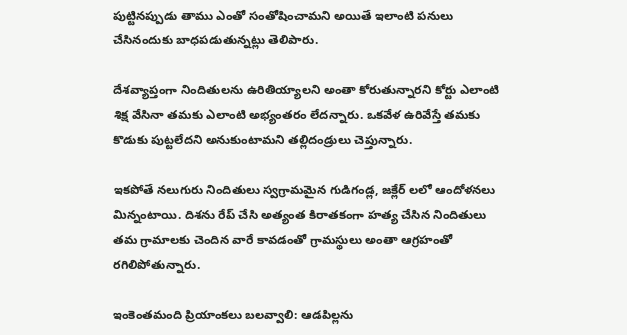పుట్టినప్పుడు తాము ఎంతో సంతోషించామని అయితే ఇలాంటి పనులు చేసినందుకు బాధపడుతున్నట్లు తెలిపారు.

దేశవ్యాప్తంగా నిందితులను ఉరితియ్యాలని అంతా కోరుతున్నారని కోర్టు ఎలాంటి శిక్ష వేసినా తమకు ఎలాంటి అభ్యంతరం లేదన్నారు. ఒకవేళ ఉరివేస్తే తమకు కొడుకు పుట్టలేదని అనుకుంటామని తల్లిదండ్రులు చెప్తున్నారు.

ఇకపోతే నలుగురు నిందితులు స్వగ్రామమైన గుడిగండ్ల, జక్లేర్ లలో ఆందోళనలు మిన్నంటాయి. దిశను రేప్ చేసి అత్యంత కిరాతకంగా హత్య చేసిన నిందితులు తమ గ్రామాలకు చెందిన వారే కావడంతో గ్రామస్థులు అంతా ఆగ్రహంతో రగిలిపోతున్నారు.

ఇంకెంతమంది ప్రియాంకలు బలవ్వాలి: ఆడపిల్లను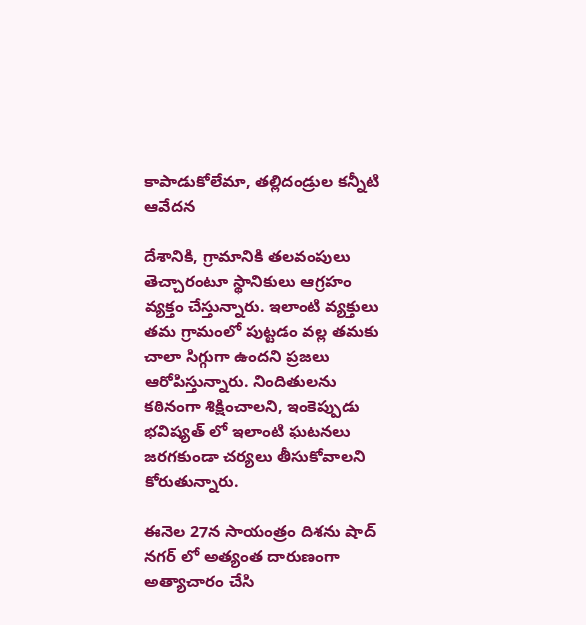కాపాడుకోలేమా, తల్లిదండ్రుల కన్నీటి ఆవేదన

దేశానికి, గ్రామానికి తలవంపులు తెచ్చారంటూ స్థానికులు ఆగ్రహం వ్యక్తం చేస్తున్నారు. ఇలాంటి వ్యక్తులు తమ గ్రామంలో పుట్టడం వల్ల తమకు చాలా సిగ్గుగా ఉందని ప్రజలు ఆరోపిస్తున్నారు. నిందితులను కఠినంగా శిక్షించాలని, ఇంకెప్పుడు భవిష్యత్ లో ఇలాంటి ఘటనలు జరగకుండా చర్యలు తీసుకోవాలని కోరుతున్నారు.

ఈనెల 27న సాయంత్రం దిశను షాద్ నగర్ లో అత్యంత దారుణంగా అత్యాచారం చేసి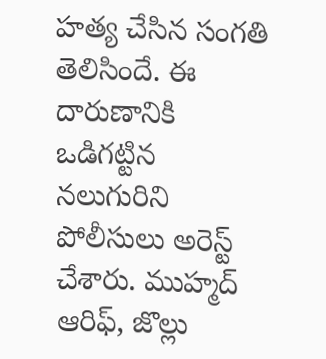హత్య చేసిన సంగతి తెలిసిందే. ఈ దారుణానికి ఒడిగట్టిన నలుగురిని పోలీసులు అరెస్ట్ చేశారు. ముహ్మద్ ఆరిఫ్, జొల్లు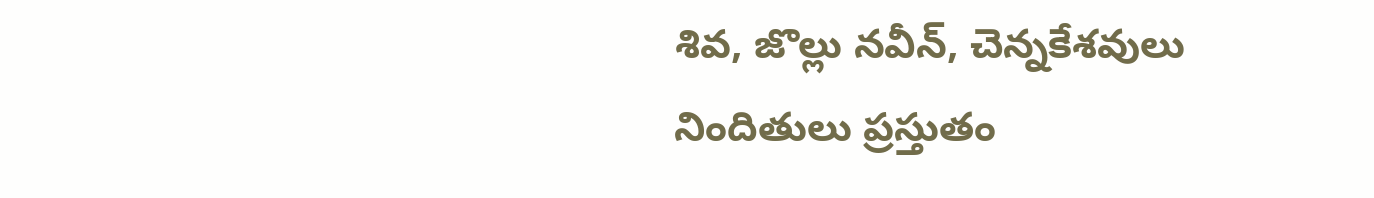శివ, జొల్లు నవీన్, చెన్నకేశవులు నిందితులు ప్రస్తుతం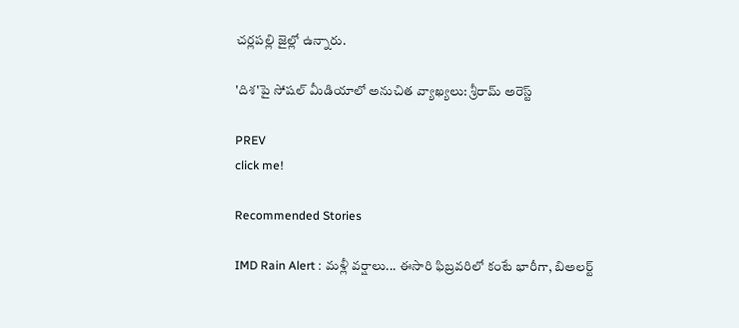చర్లపల్లి జైల్లో ఉన్నారు.

'దిశ'పై సోషల్ మీడియాలో అనుచిత వ్యాఖ్యలు: శ్రీరామ్ అరెస్ట్

PREV
click me!

Recommended Stories

IMD Rain Alert : మళ్లీ వర్షాలు... ఈసారి ఫిబ్రవరిలో కంటే భారీగా, బిఅలర్ట్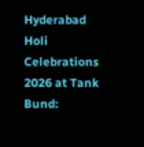Hyderabad Holi Celebrations 2026 at Tank Bund: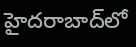హైదరాబాద్‌లో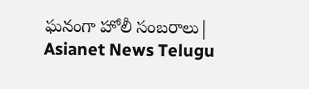ఘనంగా హోలీ సంబరాలు| Asianet News Telugu